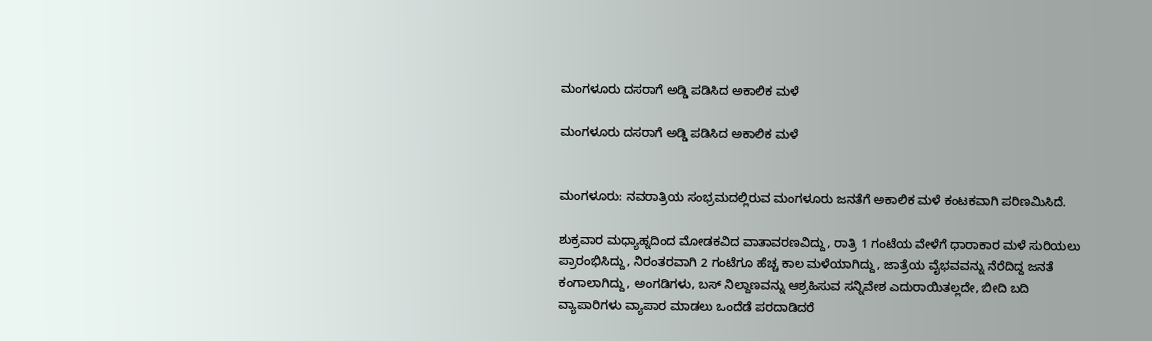ಮಂಗಳೂರು ದಸರಾಗೆ ಅಡ್ಡಿ ಪಡಿಸಿದ ಅಕಾಲಿಕ ಮಳೆ

ಮಂಗಳೂರು ದಸರಾಗೆ ಅಡ್ಡಿ ಪಡಿಸಿದ ಅಕಾಲಿಕ ಮಳೆ


ಮಂಗಳೂರು: ನವರಾತ್ರಿಯ ಸಂಭ್ರಮದಲ್ಲಿರುವ ಮಂಗಳೂರು ಜನತೆಗೆ ಅಕಾಲಿಕ ಮಳೆ ಕಂಟಕವಾಗಿ ಪರಿಣಮಿಸಿದೆ.

ಶುಕ್ರವಾರ ಮಧ್ಯಾಹ್ನದಿಂದ ಮೋಡಕವಿದ ವಾತಾವರಣವಿದ್ದು, ರಾತ್ರಿ 1 ಗಂಟೆಯ ವೇಳೆಗೆ ಧಾರಾಕಾರ ಮಳೆ ಸುರಿಯಲು ಪ್ರಾರಂಭಿಸಿದ್ದು, ನಿರಂತರವಾಗಿ 2 ಗಂಟೆಗೂ ಹೆಚ್ಚ ಕಾಲ ಮಳೆಯಾಗಿದ್ದು, ಜಾತ್ರೆಯ ವೈಭವವನ್ನು ನೆರೆದಿದ್ದ ಜನತೆ ಕಂಗಾಲಾಗಿದ್ದು, ಅಂಗಡಿಗಳು, ಬಸ್ ನಿಲ್ದಾಣವನ್ನು ಆಶ್ರಹಿಸುವ ಸನ್ನಿವೇಶ ಎದುರಾಯಿತಲ್ಲದೇ, ಬೀದಿ ಬದಿ ವ್ಯಾಪಾರಿಗಳು ವ್ಯಾಪಾರ ಮಾಡಲು ಒಂದೆಡೆ ಪರದಾಡಿದರೆ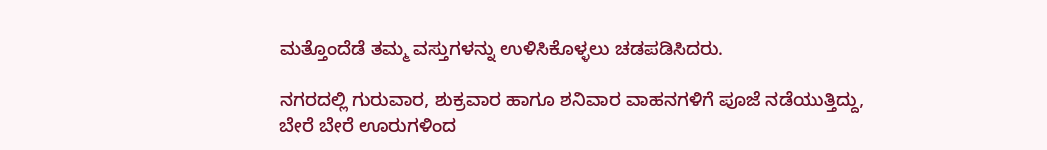ಮತ್ತೊಂದೆಡೆ ತಮ್ಮ ವಸ್ತುಗಳನ್ನು ಉಳಿಸಿಕೊಳ್ಳಲು ಚಡಪಡಿಸಿದರು.

ನಗರದಲ್ಲಿ ಗುರುವಾರ, ಶುಕ್ರವಾರ ಹಾಗೂ ಶನಿವಾರ ವಾಹನಗಳಿಗೆ ಪೂಜೆ ನಡೆಯುತ್ತಿದ್ದು, ಬೇರೆ ಬೇರೆ ಊರುಗಳಿಂದ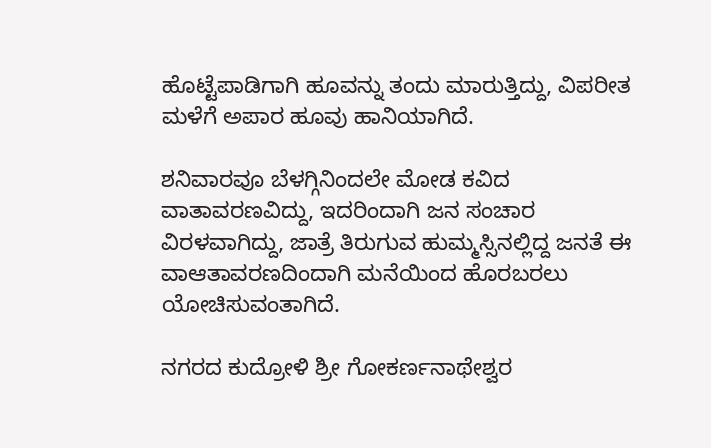ಹೊಟ್ಟೆಪಾಡಿಗಾಗಿ ಹೂವನ್ನು ತಂದು ಮಾರುತ್ತಿದ್ದು, ವಿಪರೀತ ಮಳೆಗೆ ಅಪಾರ ಹೂವು ಹಾನಿಯಾಗಿದೆ.

ಶನಿವಾರವೂ ಬೆಳಗ್ಗಿನಿಂದಲೇ ಮೋಡ ಕವಿದ ವಾತಾವರಣವಿದ್ದು, ಇದರಿಂದಾಗಿ ಜನ ಸಂಚಾರ ವಿರಳವಾಗಿದ್ದು, ಜಾತ್ರೆ ತಿರುಗುವ ಹುಮ್ಮಸ್ಸಿನಲ್ಲಿದ್ದ ಜನತೆ ಈ ವಾಆತಾವರಣದಿಂದಾಗಿ ಮನೆಯಿಂದ ಹೊರಬರಲು ಯೋಚಿಸುವಂತಾಗಿದೆ.

ನಗರದ ಕುದ್ರೋಳಿ ಶ್ರೀ ಗೋಕರ್ಣನಾಥೇಶ್ವರ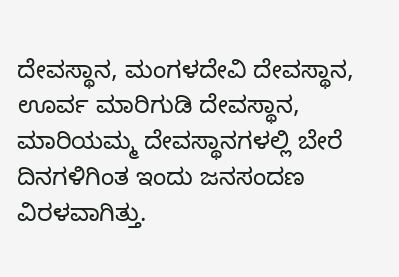ದೇವಸ್ಥಾನ, ಮಂಗಳದೇವಿ ದೇವಸ್ಥಾನ, ಊರ್ವ ಮಾರಿಗುಡಿ ದೇವಸ್ಥಾನ, ಮಾರಿಯಮ್ಮ ದೇವಸ್ಥಾನಗಳಲ್ಲಿ ಬೇರೆ ದಿನಗಳಿಗಿಂತ ಇಂದು ಜನಸಂದಣ ವಿರಳವಾಗಿತ್ತು.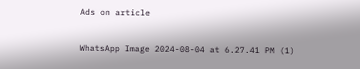Ads on article

WhatsApp Image 2024-08-04 at 6.27.41 PM (1)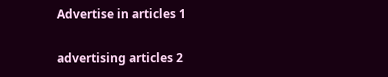Advertise in articles 1

advertising articles 2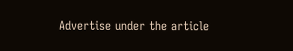Advertise under the article